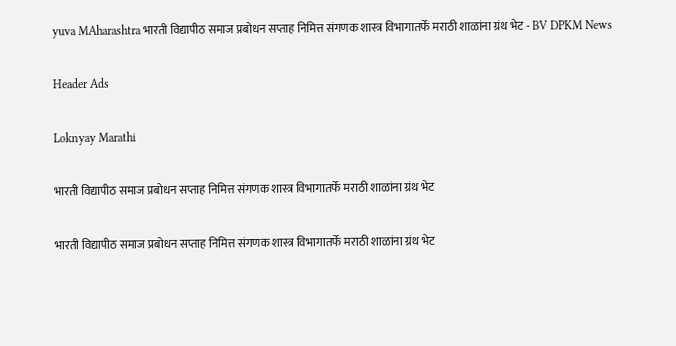yuva MAharashtra भारती विद्यापीठ समाज प्रबोधन सप्ताह निमित्त संगणक शास्त्र विभागातर्फे मराठी शाळांना ग्रंथ भेट - BV DPKM News

Header Ads

Loknyay Marathi

भारती विद्यापीठ समाज प्रबोधन सप्ताह निमित्त संगणक शास्त्र विभागातर्फे मराठी शाळांना ग्रंथ भेट

भारती विद्यापीठ समाज प्रबोधन सप्ताह निमित्त संगणक शास्त्र विभागातर्फे मराठी शाळांना ग्रंथ भेट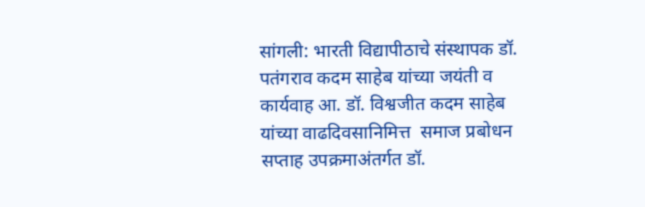सांगली: भारती विद्यापीठाचे संस्थापक डॉ. पतंगराव कदम साहेब यांच्या जयंती व कार्यवाह आ. डॉ. विश्वजीत कदम साहेब यांच्या वाढदिवसानिमित्त  समाज प्रबोधन सप्ताह उपक्रमाअंतर्गत डॉ.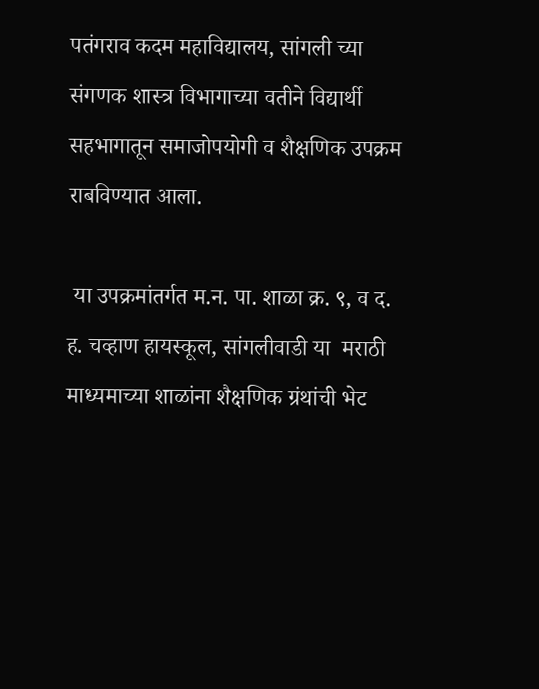पतंगराव कदम महाविद्यालय, सांगली च्या संगणक शास्त्र विभागाच्या वतीने विद्यार्थी सहभागातून समाजोपयोगी व शैक्षणिक उपक्रम राबविण्यात आला.

 या उपक्रमांतर्गत म.न. पा. शाळा क्र. ९, व द. ह. चव्हाण हायस्कूल, सांगलीवाडी या  मराठी माध्यमाच्या शाळांना शैक्षणिक ग्रंथांची भेट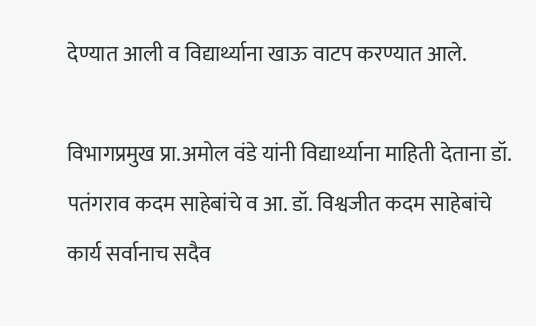देण्यात आली व विद्यार्थ्याना खाऊ वाटप करण्यात आले.

विभागप्रमुख प्रा.अमोल वंडे यांनी विद्यार्थ्याना माहिती देताना डॉ. पतंगराव कदम साहेबांचे व आ. डॉ. विश्वजीत कदम साहेबांचे कार्य सर्वानाच सदैव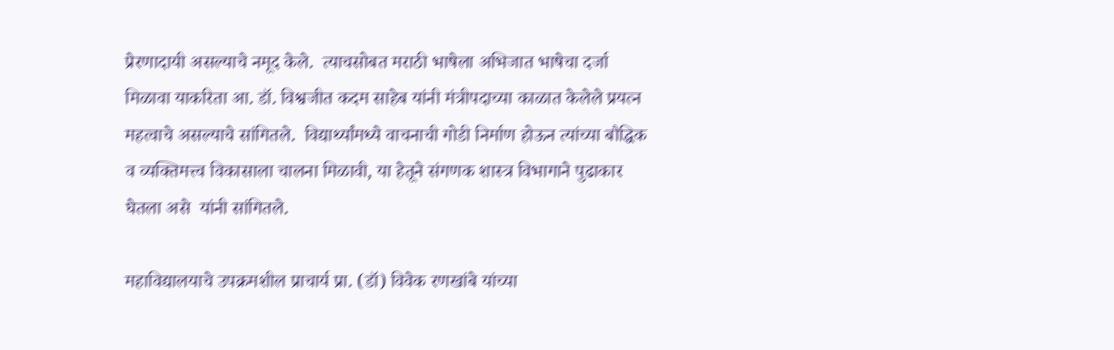प्रेरणादायी असल्याचे नमूद केले.  त्याचसोबत मराठी भाषेला अभिजात भाषेचा दर्जा मिळावा याकरिता आ. डॉ. विश्वजीत कदम साहेब यांनी मंत्रीपदाच्या काळात केलेले प्रयत्न महत्वाचे असल्याचे सांगितले.  विद्यार्थ्यांमध्ये वाचनाची गोडी निर्माण होऊन त्यांच्या बौद्धिक व व्यक्तिमत्त्व विकासाला चालना मिळावी, या हेतूने संगणक शास्त्र विभागाने पुढाकार घेतला असे  यांनी सांगितले.

महाविद्यालयाचे उपक्रमशील प्राचार्य प्रा. (डॉ) विवेक रणखांबे यांच्या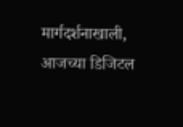मार्गदर्शनाखाली,  आजच्या डिजिटल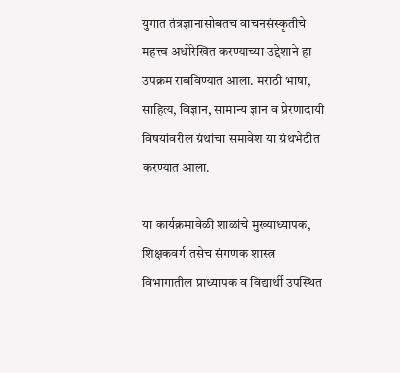युगात तंत्रज्ञानासोबतच वाचनसंस्कृतीचे महत्त्व अधोरेखित करण्याच्या उद्देशाने हा उपक्रम राबविण्यात आला. मराठी भाषा, साहित्य, विज्ञान, सामान्य ज्ञान व प्रेरणादायी विषयांवरील ग्रंथांचा समावेश या ग्रंथभेटीत करण्यात आला.

या कार्यक्रमावेळी शाळांचे मुख्याध्यापक, शिक्षकवर्ग तसेच संगणक शास्त्र विभागातील प्राध्यापक व विद्यार्थी उपस्थित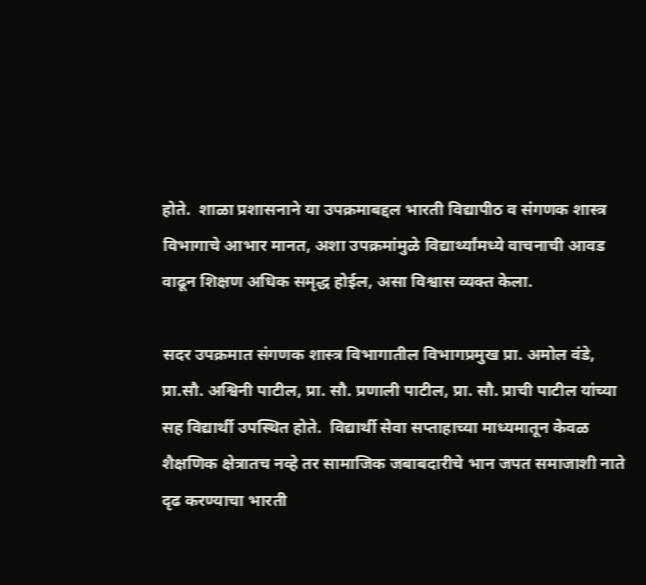होते.  शाळा प्रशासनाने या उपक्रमाबद्दल भारती विद्यापीठ व संगणक शास्त्र विभागाचे आभार मानत, अशा उपक्रमांमुळे विद्यार्थ्यांमध्ये वाचनाची आवड वाढून शिक्षण अधिक समृद्ध होईल, असा विश्वास व्यक्त केला.

सदर उपक्रमात संगणक शास्त्र विभागातील विभागप्रमुख प्रा. अमोल वंडे, प्रा.सौ. अश्विनी पाटील, प्रा. सौ. प्रणाली पाटील, प्रा. सौ. प्राची पाटील यांच्या सह विद्यार्थी उपस्थित होते.  विद्यार्थी सेवा सप्ताहाच्या माध्यमातून केवळ शैक्षणिक क्षेत्रातच नव्हे तर सामाजिक जबाबदारीचे भान जपत समाजाशी नाते दृढ करण्याचा भारती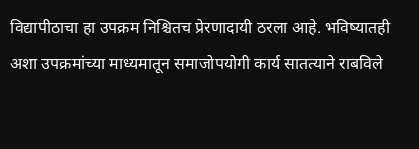विद्यापीठाचा हा उपक्रम निश्चितच प्रेरणादायी ठरला आहे. भविष्यातही अशा उपक्रमांच्या माध्यमातून समाजोपयोगी कार्य सातत्याने राबविले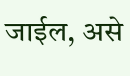जाईल, असे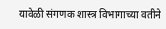यावेळी संगणक शास्त्र विभागाच्या वतीने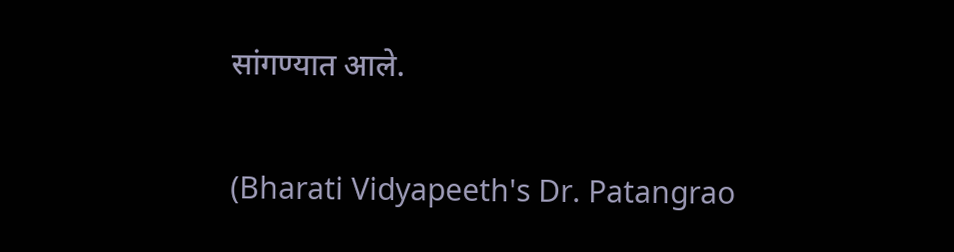सांगण्यात आले.

(Bharati Vidyapeeth's Dr. Patangrao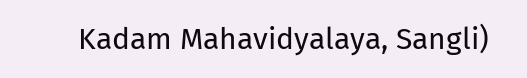Kadam Mahavidyalaya, Sangli)